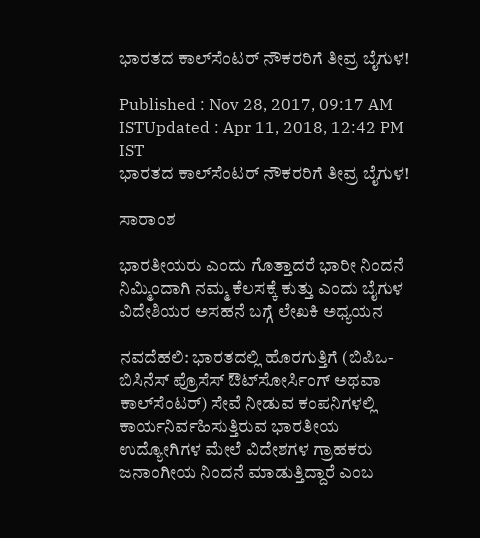ಭಾರತದ ಕಾಲ್‌ಸೆಂಟರ್ ನೌಕರರಿಗೆ ತೀವ್ರ ಬೈಗುಳ!

Published : Nov 28, 2017, 09:17 AM ISTUpdated : Apr 11, 2018, 12:42 PM IST
ಭಾರತದ ಕಾಲ್‌ಸೆಂಟರ್ ನೌಕರರಿಗೆ ತೀವ್ರ ಬೈಗುಳ!

ಸಾರಾಂಶ

ಭಾರತೀಯರು ಎಂದು ಗೊತ್ತಾದರೆ ಭಾರೀ ನಿಂದನೆ ನಿಮ್ಮಿಂದಾಗಿ ನಮ್ಮ ಕೆಲಸಕ್ಕೆ ಕುತ್ತು ಎಂದು ಬೈಗುಳ ವಿದೇಶಿಯರ ಅಸಹನೆ ಬಗ್ಗೆ ಲೇಖಕಿ ಅಧ್ಯಯನ

ನವದೆಹಲಿ: ಭಾರತದಲ್ಲಿ ಹೊರಗುತ್ತಿಗೆ (ಬಿಪಿಒ- ಬಿಸಿನೆಸ್ ಪ್ರೊಸೆಸ್ ಔಟ್‌ಸೋರ್ಸಿಂಗ್ ಅಥವಾ ಕಾಲ್‌ಸೆಂಟರ್) ಸೇವೆ ನೀಡುವ ಕಂಪನಿಗಳಲ್ಲಿ ಕಾರ್ಯನಿರ್ವಹಿಸುತ್ತಿರುವ ಭಾರತೀಯ ಉದ್ಯೋಗಿಗಳ ಮೇಲೆ ವಿದೇಶಗಳ ಗ್ರಾಹಕರು ಜನಾಂಗೀಯ ನಿಂದನೆ ಮಾಡುತ್ತಿದ್ದಾರೆ ಎಂಬ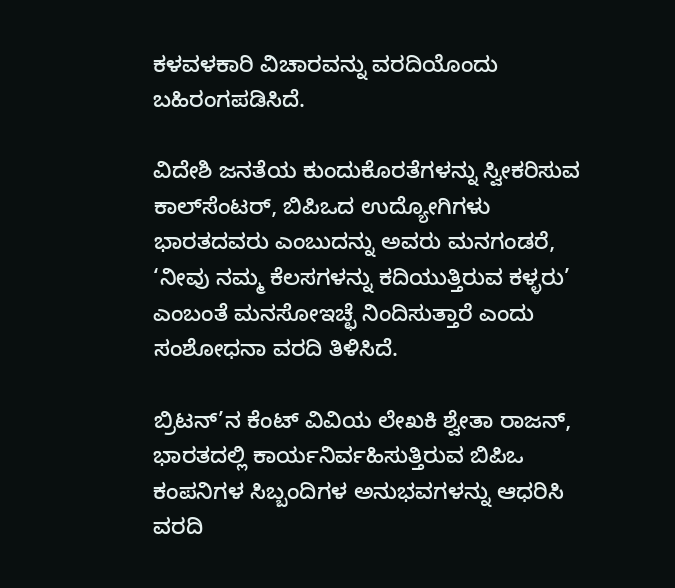ಕಳವಳಕಾರಿ ವಿಚಾರವನ್ನು ವರದಿಯೊಂದು ಬಹಿರಂಗಪಡಿಸಿದೆ.

ವಿದೇಶಿ ಜನತೆಯ ಕುಂದುಕೊರತೆಗಳನ್ನು ಸ್ವೀಕರಿಸುವ ಕಾಲ್‌ಸೆಂಟರ್, ಬಿಪಿಒದ ಉದ್ಯೋಗಿಗಳು ಭಾರತದವರು ಎಂಬುದನ್ನು ಅವರು ಮನಗಂಡರೆ, ‘ನೀವು ನಮ್ಮ ಕೆಲಸಗಳನ್ನು ಕದಿಯುತ್ತಿರುವ ಕಳ್ಳರು’ ಎಂಬಂತೆ ಮನಸೋಇಚ್ಛೆ ನಿಂದಿಸುತ್ತಾರೆ ಎಂದು ಸಂಶೋಧನಾ ವರದಿ ತಿಳಿಸಿದೆ.

ಬ್ರಿಟನ್’ನ ಕೆಂಟ್ ವಿವಿಯ ಲೇಖಕಿ ಶ್ವೇತಾ ರಾಜನ್, ಭಾರತದಲ್ಲಿ ಕಾರ್ಯನಿರ್ವಹಿಸುತ್ತಿರುವ ಬಿಪಿಒ ಕಂಪನಿಗಳ ಸಿಬ್ಬಂದಿಗಳ ಅನುಭವಗಳನ್ನು ಆಧರಿಸಿ ವರದಿ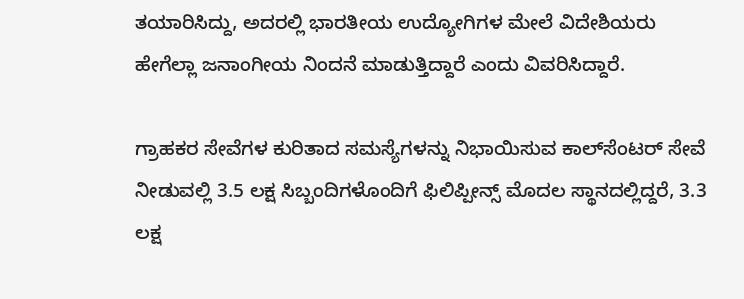ತಯಾರಿಸಿದ್ದು, ಅದರಲ್ಲಿ ಭಾರತೀಯ ಉದ್ಯೋಗಿಗಳ ಮೇಲೆ ವಿದೇಶಿಯರು ಹೇಗೆಲ್ಲಾ ಜನಾಂಗೀಯ ನಿಂದನೆ ಮಾಡುತ್ತಿದ್ದಾರೆ ಎಂದು ವಿವರಿಸಿದ್ದಾರೆ.

ಗ್ರಾಹಕರ ಸೇವೆಗಳ ಕುರಿತಾದ ಸಮಸ್ಯೆಗಳನ್ನು ನಿಭಾಯಿಸುವ ಕಾಲ್‌ಸೆಂಟರ್ ಸೇವೆ ನೀಡುವಲ್ಲಿ 3.5 ಲಕ್ಷ ಸಿಬ್ಬಂದಿಗಳೊಂದಿಗೆ ಫಿಲಿಪ್ಪೀನ್ಸ್ ಮೊದಲ ಸ್ಥಾನದಲ್ಲಿದ್ದರೆ, 3.3 ಲಕ್ಷ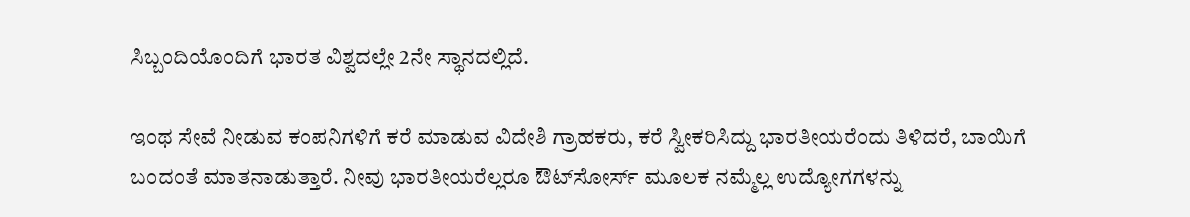ಸಿಬ್ಬಂದಿಯೊಂದಿಗೆ ಭಾರತ ವಿಶ್ವದಲ್ಲೇ 2ನೇ ಸ್ಥಾನದಲ್ಲಿದೆ.

ಇಂಥ ಸೇವೆ ನೀಡುವ ಕಂಪನಿಗಳಿಗೆ ಕರೆ ಮಾಡುವ ವಿದೇಶಿ ಗ್ರಾಹಕರು, ಕರೆ ಸ್ವೀಕರಿಸಿದ್ದು ಭಾರತೀಯರೆಂದು ತಿಳಿದರೆ, ಬಾಯಿಗೆ ಬಂದಂತೆ ಮಾತನಾಡುತ್ತಾರೆ. ನೀವು ಭಾರತೀಯರೆಲ್ಲರೂ ಔಟ್‌ಸೋರ್ಸ್ ಮೂಲಕ ನಮ್ಮೆಲ್ಲ ಉದ್ಯೋಗಗಳನ್ನು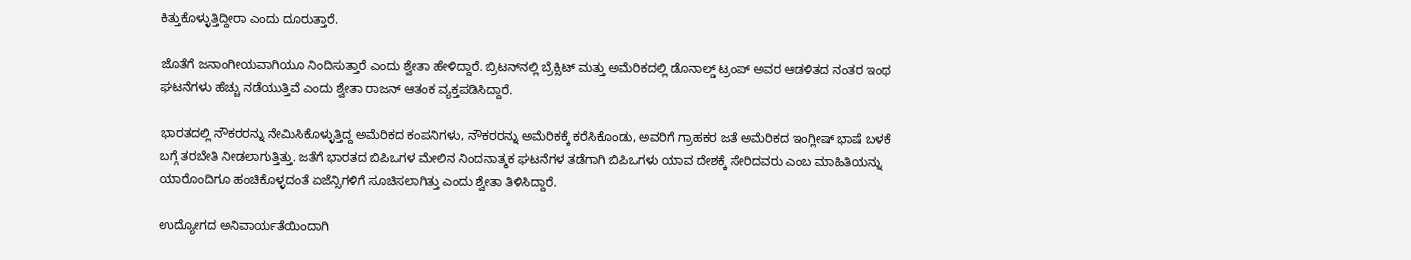ಕಿತ್ತುಕೊಳ್ಳುತ್ತಿದ್ದೀರಾ ಎಂದು ದೂರುತ್ತಾರೆ.

ಜೊತೆಗೆ ಜನಾಂಗೀಯವಾಗಿಯೂ ನಿಂದಿಸುತ್ತಾರೆ ಎಂದು ಶ್ವೇತಾ ಹೇಳಿದ್ದಾರೆ. ಬ್ರಿಟನ್‌ನಲ್ಲಿ ಬ್ರೆಕ್ಸಿಟ್ ಮತ್ತು ಅಮೆರಿಕದಲ್ಲಿ ಡೊನಾಲ್ಡ್ ಟ್ರಂಪ್ ಅವರ ಆಡಳಿತದ ನಂತರ ಇಂಥ ಘಟನೆಗಳು ಹೆಚ್ಚು ನಡೆಯುತ್ತಿವೆ ಎಂದು ಶ್ವೇತಾ ರಾಜನ್ ಆತಂಕ ವ್ಯಕ್ತಪಡಿಸಿದ್ದಾರೆ.

ಭಾರತದಲ್ಲಿ ನೌಕರರನ್ನು ನೇಮಿಸಿಕೊಳ್ಳುತ್ತಿದ್ದ ಅಮೆರಿಕದ ಕಂಪನಿಗಳು, ನೌಕರರನ್ನು ಅಮೆರಿಕಕ್ಕೆ ಕರೆಸಿಕೊಂಡು, ಅವರಿಗೆ ಗ್ರಾಹಕರ ಜತೆ ಅಮೆರಿಕದ ಇಂಗ್ಲೀಷ್ ಭಾಷೆ ಬಳಕೆ ಬಗ್ಗೆ ತರಬೇತಿ ನೀಡಲಾಗುತ್ತಿತ್ತು. ಜತೆಗೆ ಭಾರತದ ಬಿಪಿಒಗಳ ಮೇಲಿನ ನಿಂದನಾತ್ಮಕ ಘಟನೆಗಳ ತಡೆಗಾಗಿ ಬಿಪಿಒಗಳು ಯಾವ ದೇಶಕ್ಕೆ ಸೇರಿದವರು ಎಂಬ ಮಾಹಿತಿಯನ್ನು ಯಾರೊಂದಿಗೂ ಹಂಚಿಕೊಳ್ಳದಂತೆ ಏಜೆನ್ಸಿಗಳಿಗೆ ಸೂಚಿಸಲಾಗಿತ್ತು ಎಂದು ಶ್ವೇತಾ ತಿಳಿಸಿದ್ದಾರೆ.

ಉದ್ಯೋಗದ ಅನಿವಾರ್ಯತೆಯಿಂದಾಗಿ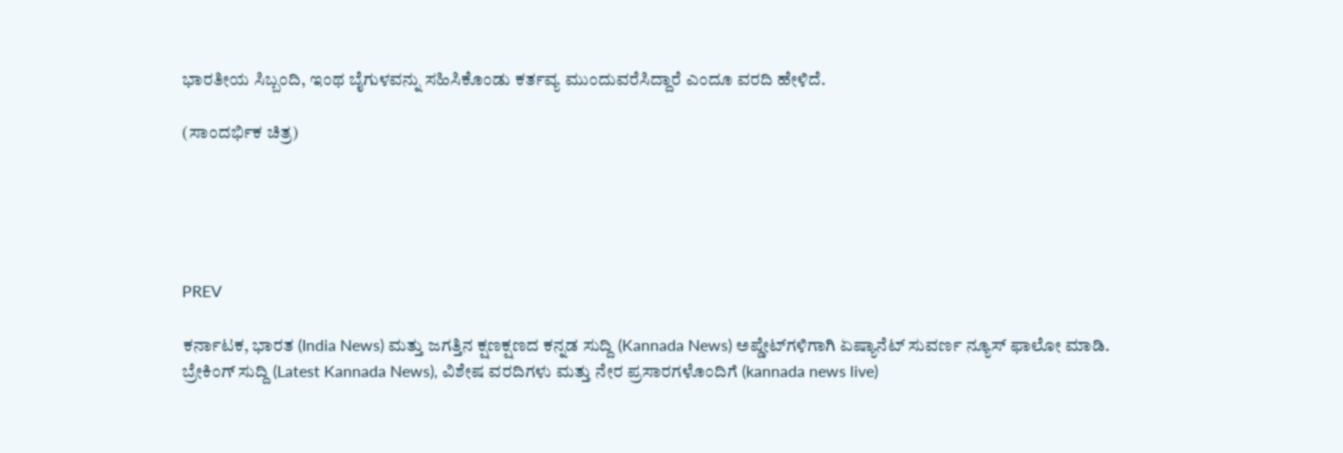ಭಾರತೀಯ ಸಿಬ್ಬಂದಿ, ಇಂಥ ಬೈಗುಳವನ್ನು ಸಹಿಸಿಕೊಂಡು ಕರ್ತವ್ಯ ಮುಂದುವರೆಸಿದ್ದಾರೆ ಎಂದೂ ವರದಿ ಹೇಳಿದೆ.

(ಸಾಂದರ್ಭಿಕ ಚಿತ್ರ)





PREV

ಕರ್ನಾಟಕ, ಭಾರತ (India News) ಮತ್ತು ಜಗತ್ತಿನ ಕ್ಷಣಕ್ಷಣದ ಕನ್ನಡ ಸುದ್ದಿ (Kannada News) ಅಪ್ಡೇಟ್‌ಗಳಿಗಾಗಿ ಏಷ್ಯಾನೆಟ್ ಸುವರ್ಣ ನ್ಯೂಸ್‌ ಫಾಲೋ ಮಾಡಿ. ಬ್ರೇಕಿಂಗ್ ಸುದ್ದಿ (Latest Kannada News), ವಿಶೇಷ ವರದಿಗಳು ಮತ್ತು ನೇರ ಪ್ರಸಾರಗಳೊಂದಿಗೆ (kannada news live)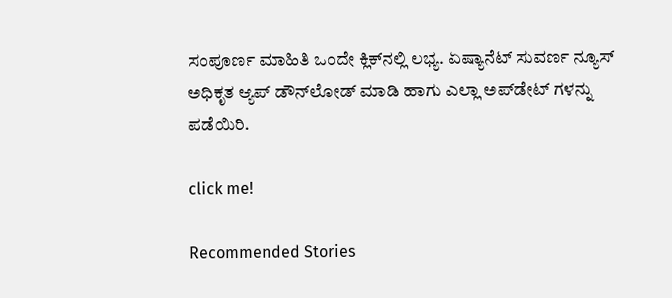ಸಂಪೂರ್ಣ ಮಾಹಿತಿ ಒಂದೇ ಕ್ಲಿಕ್‌ನಲ್ಲಿ ಲಭ್ಯ. ಏಷ್ಯಾನೆಟ್ ಸುವರ್ಣ ನ್ಯೂಸ್ ಅಧಿಕೃತ ಆ್ಯಪ್ ಡೌನ್‌ಲೋಡ್ ಮಾಡಿ ಹಾಗು ಎಲ್ಲಾ ಅಪ್‌ಡೇಟ್ ಗಳನ್ನು ಪಡೆಯಿರಿ.

click me!

Recommended Stories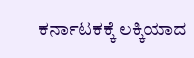ಕರ್ನಾಟಕಕ್ಕೆ ಲಕ್ಕಿಯಾದ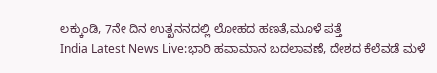ಲಕ್ಕುಂಡಿ, 7ನೇ ದಿನ ಉತ್ಖನನದಲ್ಲಿ ಲೋಹದ ಹಣತೆ,ಮೂಳೆ ಪತ್ತೆ
India Latest News Live:ಭಾರಿ ಹವಾಮಾನ ಬದಲಾವಣೆ, ದೇಶದ ಕೆಲೆವಡೆ ಮಳೆ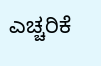ಎಚ್ಚರಿಕೆ